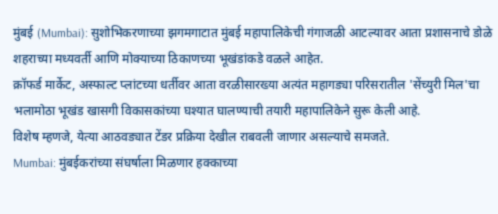मुंबई (Mumbai): सुशोभिकरणाच्या झगमगाटात मुंबई महापालिकेची गंगाजळी आटल्यावर आता प्रशासनाचे डोळे शहराच्या मध्यवर्ती आणि मोक्याच्या ठिकाणच्या भूखंडांकडे वळले आहेत.
क्रॉफर्ड मार्केट, अस्फाल्ट प्लांटच्या धर्तीवर आता वरळीसारख्या अत्यंत महागड्या परिसरातील 'सेंच्युरी मिल'चा भलामोठा भूखंड खासगी विकासकांच्या घश्यात घालण्याची तयारी महापालिकेने सुरू केली आहे.
विशेष म्हणजे, येत्या आठवड्यात टेंडर प्रक्रिया देखील राबवली जाणार असल्याचे समजते.
Mumbai: मुंबईकरांच्या संघर्षाला मिळणार हक्काच्या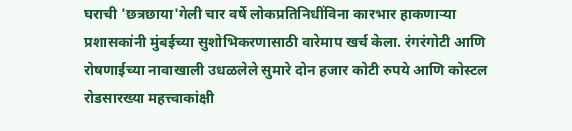घराची 'छत्रछाया'गेली चार वर्षे लोकप्रतिनिधींविना कारभार हाकणाऱ्या प्रशासकांनी मुंबईच्या सुशोभिकरणासाठी वारेमाप खर्च केला. रंगरंगोटी आणि रोषणाईच्या नावाखाली उधळलेले सुमारे दोन हजार कोटी रुपये आणि कोस्टल रोडसारख्या महत्त्वाकांक्षी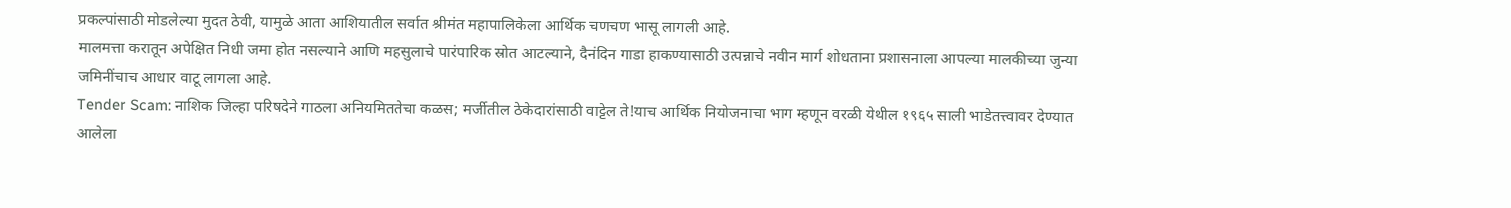प्रकल्पांसाठी मोडलेल्या मुदत ठेवी, यामुळे आता आशियातील सर्वात श्रीमंत महापालिकेला आर्थिक चणचण भासू लागली आहे.
मालमत्ता करातून अपेक्षित निधी जमा होत नसल्याने आणि महसुलाचे पारंपारिक स्रोत आटल्याने, दैनंदिन गाडा हाकण्यासाठी उत्पन्नाचे नवीन मार्ग शोधताना प्रशासनाला आपल्या मालकीच्या जुन्या जमिनींचाच आधार वाटू लागला आहे.
Tender Scam: नाशिक जिल्हा परिषदेने गाठला अनियमिततेचा कळस; मर्जीतील ठेकेदारांसाठी वाट्टेल ते!याच आर्थिक नियोजनाचा भाग म्हणून वरळी येथील १९६५ साली भाडेतत्त्वावर देण्यात आलेला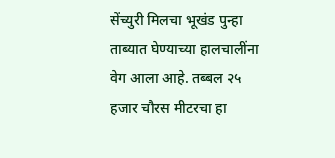सेंच्युरी मिलचा भूखंड पुन्हा ताब्यात घेण्याच्या हालचालींना वेग आला आहे. तब्बल २५ हजार चौरस मीटरचा हा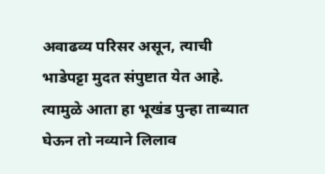अवाढव्य परिसर असून, त्याची भाडेपट्टा मुदत संपुष्टात येत आहे. त्यामुळे आता हा भूखंड पुन्हा ताब्यात घेऊन तो नव्याने लिलाव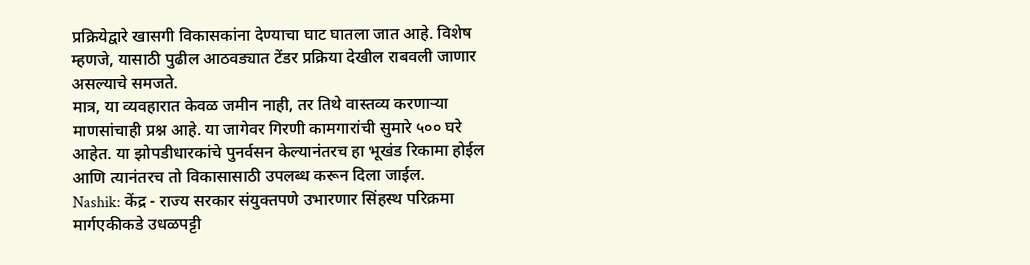प्रक्रियेद्वारे खासगी विकासकांना देण्याचा घाट घातला जात आहे. विशेष म्हणजे, यासाठी पुढील आठवड्यात टेंडर प्रक्रिया देखील राबवली जाणार असल्याचे समजते.
मात्र, या व्यवहारात केवळ जमीन नाही, तर तिथे वास्तव्य करणाऱ्या माणसांचाही प्रश्न आहे. या जागेवर गिरणी कामगारांची सुमारे ५०० घरे आहेत. या झोपडीधारकांचे पुनर्वसन केल्यानंतरच हा भूखंड रिकामा होईल आणि त्यानंतरच तो विकासासाठी उपलब्ध करून दिला जाईल.
Nashik: केंद्र - राज्य सरकार संयुक्तपणे उभारणार सिंहस्थ परिक्रमा मार्गएकीकडे उधळपट्टी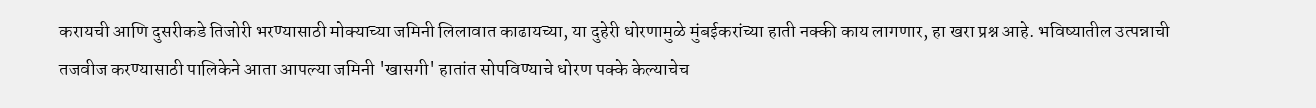करायची आणि दुसरीकडे तिजोरी भरण्यासाठी मोक्याच्या जमिनी लिलावात काढायच्या, या दुहेरी धोरणामुळे मुंबईकरांच्या हाती नक्की काय लागणार, हा खरा प्रश्न आहे. भविष्यातील उत्पन्नाची तजवीज करण्यासाठी पालिकेने आता आपल्या जमिनी 'खासगी' हातांत सोपविण्याचे धोरण पक्के केल्याचेच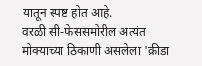यातून स्पष्ट होत आहे.
वरळी सी-फेससमोरील अत्यंत मोक्याच्या ठिकाणी असलेला 'क्रीडा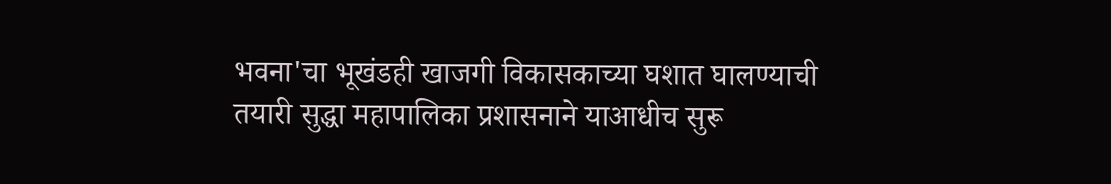भवना'चा भूखंडही खाजगी विकासकाच्या घशात घालण्याची तयारी सुद्धा महापालिका प्रशासनाने याआधीच सुरू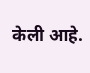केली आहे.